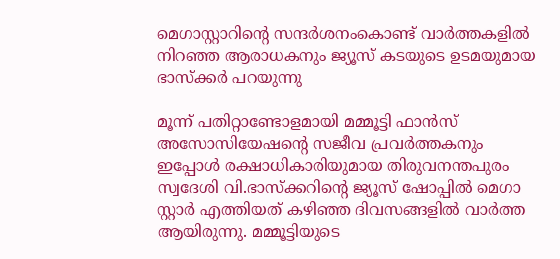മെഗാസ്റ്റാറിന്റെ സന്ദർശനംകൊണ്ട് വാർത്തകളിൽ നിറഞ്ഞ ആരാധകനും ജ്യൂസ് കടയുടെ ഉടമയുമായ ഭാസ്‌ക്കർ പറയുന്നു

മൂന്ന് പതിറ്റാണ്ടോളമായി മമ്മൂട്ടി ഫാൻസ്‌ അസോസിയേഷന്റെ സജീവ പ്രവർത്തകനും ഇപ്പോൾ രക്ഷാധികാരിയുമായ തിരുവനന്തപുരം സ്വദേശി വി.ഭാസ്‌ക്കറിന്റെ ജ്യൂസ് ഷോപ്പിൽ മെഗാ സ്റ്റാർ എത്തിയത് കഴിഞ്ഞ ദിവസങ്ങളിൽ വാർത്ത ആയിരുന്നു. മമ്മൂട്ടിയുടെ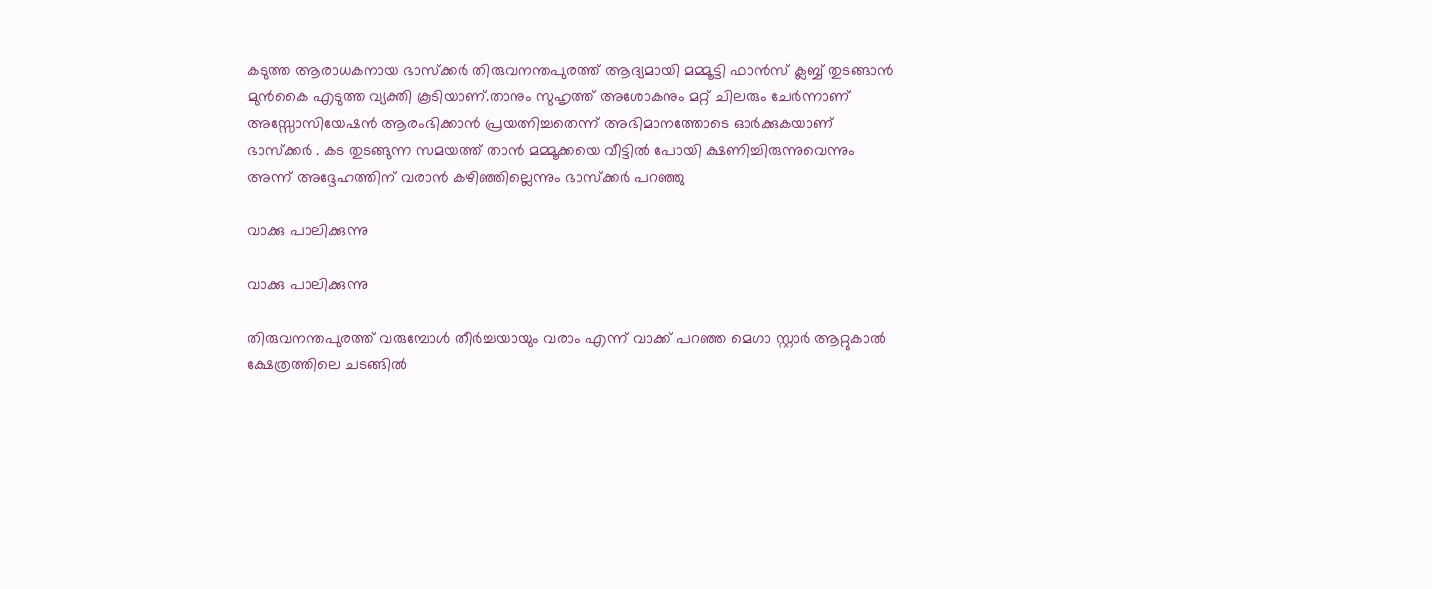കടുത്ത ആരാധകനായ ഭാസ്‌ക്കർ തിരുവനന്തപുരത്ത് ആദ്യമായി മമ്മൂട്ടി ഫാന്‍സ് ക്ലബ്ബ് തുടങ്ങാൻ മുൻകൈ എടുത്ത വ്യക്തി കൂടിയാണ്.താനും സുഹൃത്ത് അശോകനും മറ്റ് ചിലരും ചേർന്നാണ് അസ്സോസിയേഷൻ ആരംഭിക്കാൻ പ്രയത്നിച്ചതെന്ന് അഭിമാനത്തോടെ ഓർക്കുകയാണ് ഭാസ്‌ക്കർ . കട തുടങ്ങുന്ന സമയത്ത് താൻ മമ്മൂക്കയെ വീട്ടില്‍ പോയി ക്ഷണിച്ചിരുന്നുവെന്നും അന്ന് അദ്ദേഹത്തിന് വരാന്‍ കഴിഞ്ഞില്ലെന്നും ഭാസ്‌ക്കർ പറഞ്ഞു

വാക്കു പാലിക്കുന്നു

വാക്കു പാലിക്കുന്നു

തിരുവനന്തപുരത്ത് വരുമ്പോള്‍ തീര്‍ച്ചയായും വരാം എന്ന് വാക്ക് പറഞ്ഞ മെഗാ സ്റ്റാർ ആറ്റുകാൽ ക്ഷേത്രത്തിലെ ചടങ്ങിൽ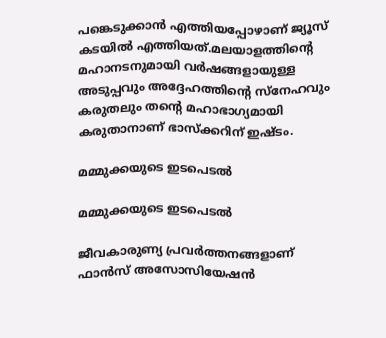പങ്കെടുക്കാൻ എത്തിയപ്പോഴാണ് ജ്യൂസ് കടയിൽ എത്തിയത്.മലയാളത്തിന്റെ മഹാനടനുമായി വർഷങ്ങളായുള്ള അടുപ്പവും അദ്ദേഹത്തിന്റെ സ്നേഹവും കരുതലും തന്റെ മഹാഭാഗ്യമായി കരുതാനാണ് ഭാസ്ക്കറിന് ഇഷ്ടം.

മമ്മുക്കയുടെ ഇടപെടൽ

മമ്മുക്കയുടെ ഇടപെടൽ

ജീവകാരുണ്യ പ്രവർത്തനങ്ങളാണ് ഫാൻസ്‌ അസോസിയേഷൻ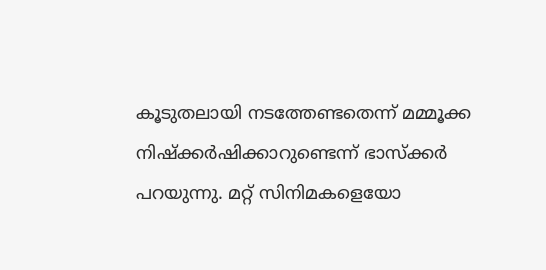കൂടുതലായി നടത്തേണ്ടതെന്ന് മമ്മൂക്ക നിഷ്ക്കർഷിക്കാറുണ്ടെന്ന് ഭാസ്‌ക്കർ പറയുന്നു. മറ്റ് സിനിമകളെയോ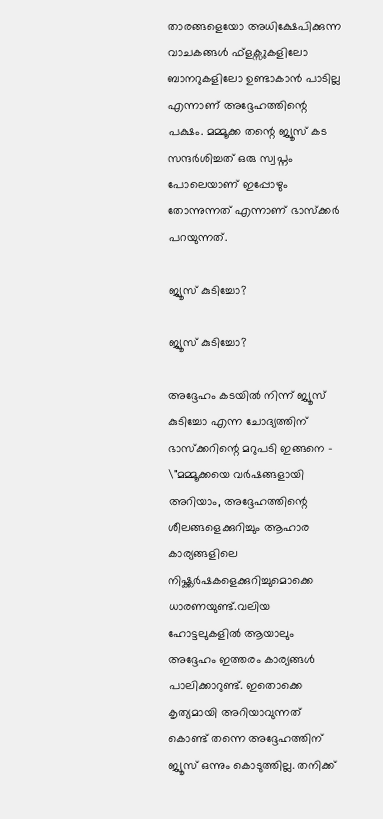താരങ്ങളെയോ അധിക്ഷേപിക്കുന്ന വാചകങ്ങൾ ഫ്ളക്സുകളിലോ ബാനറുകളിലോ ഉണ്ടാകാൻ പാടില്ല എന്നാണ് അദ്ദേഹത്തിന്റെ പക്ഷം. മമ്മൂക്ക തന്റെ ജ്യൂസ് കട സന്ദർശിച്ചത് ഒരു സ്വപ്നം പോലെയാണ് ഇപ്പോഴും തോന്നുന്നത് എന്നാണ് ഭാസ്‌ക്കർ പറയുന്നത്.

ജ്യൂസ് കുടിച്ചോ?

ജ്യൂസ് കുടിച്ചോ?

അദ്ദേഹം കടയിൽ നിന്ന് ജ്യൂസ് കുടിച്ചോ എന്ന ചോദ്യത്തിന് ഭാസ്ക്കറിന്റെ മറുപടി ഇങ്ങനെ - \"മമ്മൂക്കയെ വർഷങ്ങളായി അറിയാം, അദ്ദേഹത്തിന്റെ ശീലങ്ങളെക്കുറിച്ചും ആഹാര കാര്യങ്ങളിലെ നിഷ്ക്കർഷകളെക്കുറിച്ചുമൊക്കെ ധാരണയുണ്ട്.വലിയ ഹോട്ടലുകളിൽ ആയാലും അദ്ദേഹം ഇത്തരം കാര്യങ്ങൾ പാലിക്കാറുണ്ട്. ഇതൊക്കെ കൃത്യമായി അറിയാവുന്നത് കൊണ്ട് തന്നെ അദ്ദേഹത്തിന് ജ്യൂസ് ഒന്നും കൊടുത്തില്ല. തനിക്ക്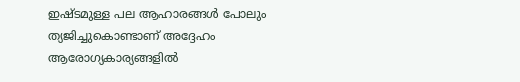ഇഷ്ടമുള്ള പല ആഹാരങ്ങൾ പോലും ത്യജിച്ചുകൊണ്ടാണ് അദ്ദേഹം ആരോഗ്യകാര്യങ്ങളിൽ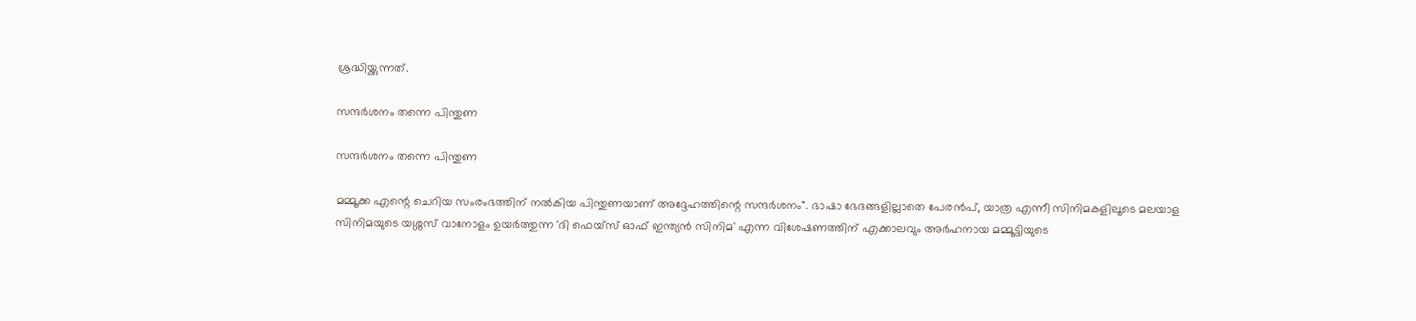ശ്രദ്ധിയ്ക്കുന്നത്.

സന്ദർശനം തന്നെ പിന്തുണ

സന്ദർശനം തന്നെ പിന്തുണ

മമ്മൂക്ക എന്റെ ചെറിയ സംരംഭത്തിന് നൽകിയ പിന്തുണയാണ് അദ്ദേഹത്തിന്റെ സന്ദർശനം". ഭാഷാ ഭേദങ്ങളില്ലാതെ പേരൻപ്, യാത്ര എന്നീ സിനിമകളിലൂടെ മലയാള സിനിമയുടെ യശ്ശസ് വാനോളം ഉയർത്തുന്ന 'ദി ഫെയ്സ് ഓഫ് ഇന്ത്യൻ സിനിമ' എന്ന വിശേഷണത്തിന് എക്കാലവും അർഹനായ മമ്മൂട്ടിയുടെ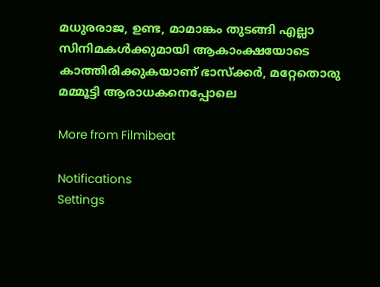മധുരരാജ, ഉണ്ട, മാമാങ്കം തുടങ്ങി എല്ലാ സിനിമകൾക്കുമായി ആകാംക്ഷയോടെ കാത്തിരിക്കുകയാണ് ഭാസ്‌ക്കർ, മറ്റേതൊരു മമ്മൂട്ടി ആരാധകനെപ്പോലെ

More from Filmibeat

Notifications
Settings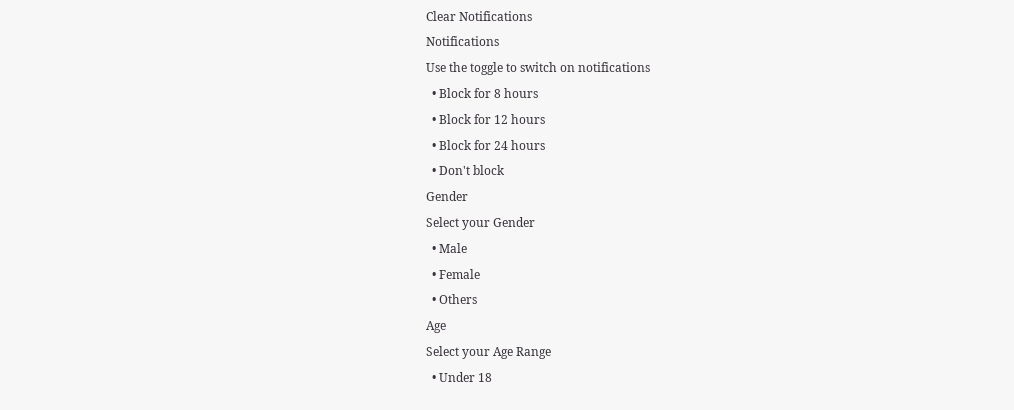Clear Notifications
Notifications
Use the toggle to switch on notifications
  • Block for 8 hours
  • Block for 12 hours
  • Block for 24 hours
  • Don't block
Gender
Select your Gender
  • Male
  • Female
  • Others
Age
Select your Age Range
  • Under 18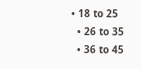• 18 to 25
  • 26 to 35
  • 36 to 45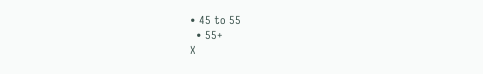• 45 to 55
  • 55+
X